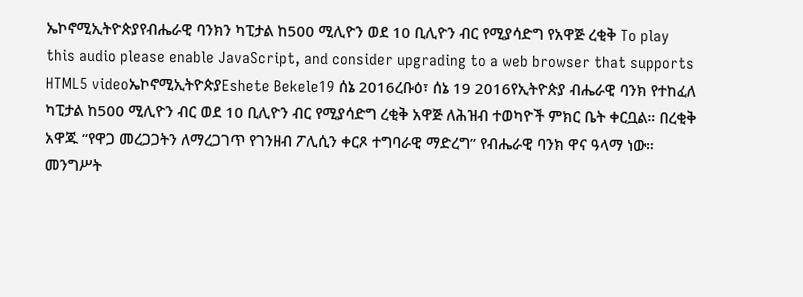ኤኮኖሚኢትዮጵያየብሔራዊ ባንክን ካፒታል ከ500 ሚሊዮን ወደ 10 ቢሊዮን ብር የሚያሳድግ የአዋጅ ረቂቅ To play this audio please enable JavaScript, and consider upgrading to a web browser that supports HTML5 videoኤኮኖሚኢትዮጵያEshete Bekele19 ሰኔ 2016ረቡዕ፣ ሰኔ 19 2016የኢትዮጵያ ብሔራዊ ባንክ የተከፈለ ካፒታል ከ500 ሚሊዮን ብር ወደ 10 ቢሊዮን ብር የሚያሳድግ ረቂቅ አዋጅ ለሕዝብ ተወካዮች ምክር ቤት ቀርቧል። በረቂቅ አዋጁ “የዋጋ መረጋጋትን ለማረጋገጥ የገንዘብ ፖሊሲን ቀርጾ ተግባራዊ ማድረግ” የብሔራዊ ባንክ ዋና ዓላማ ነው። መንግሥት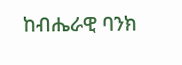ከብሔራዊ ባንክ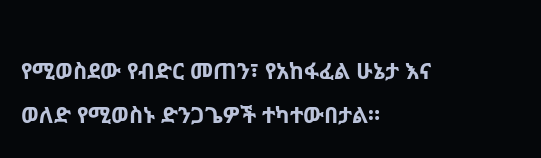የሚወስደው የብድር መጠን፣ የአከፋፈል ሁኔታ እና ወለድ የሚወስኑ ድንጋጌዎች ተካተውበታል።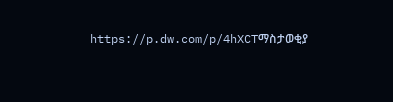https://p.dw.com/p/4hXCTማስታወቂያ